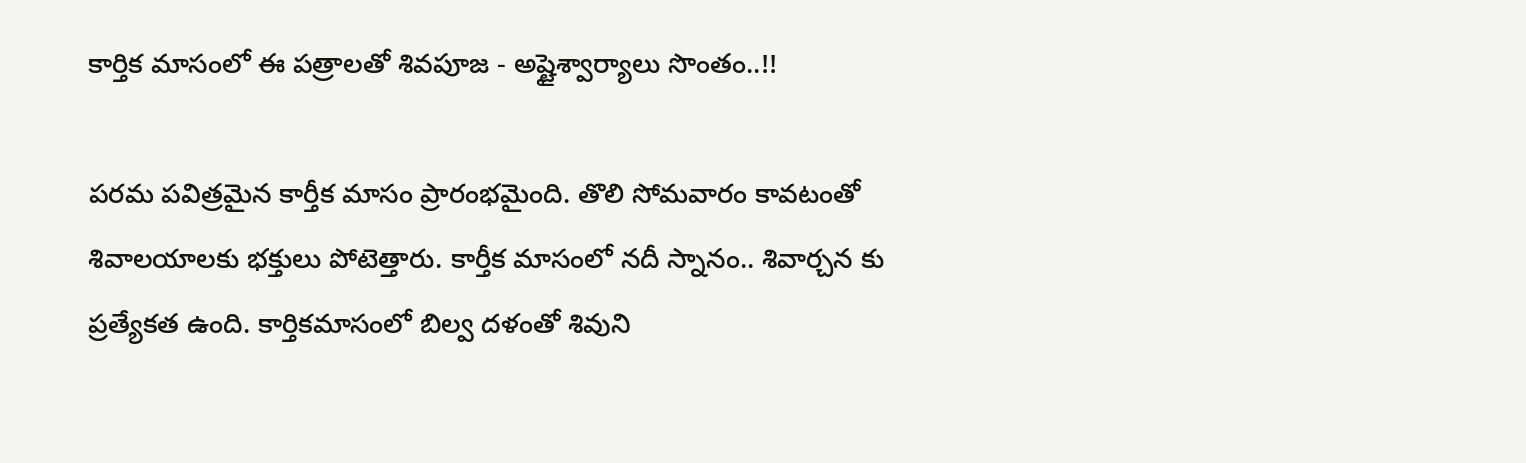కార్తిక మాసంలో ఈ పత్రాలతో శివపూజ - అష్టైశ్వార్యాలు సొంతం..!!

పరమ పవిత్రమైన కార్తీక మాసం ప్రారంభమైంది. తొలి సోమవారం కావటంతో శివాలయాలకు భక్తులు పోటెత్తారు. కార్తీక మాసంలో నదీ స్నానం.. శివార్చన కు ప్రత్యేకత ఉంది. కార్తికమాసంలో బిల్వ దళంతో శివుని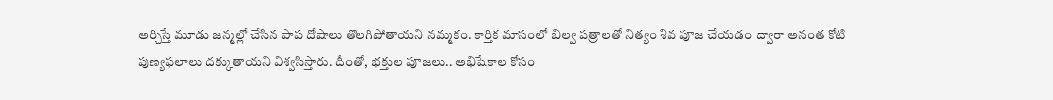అర్చిస్తే మూడు జన్మల్లో చేసిన పాప దోషాలు తొలగిపోతాయని నమ్మకం. కార్తిక మాసంలో బిల్వ పత్రాలతో నిత్యం శివ పూజ చేయడం ద్వారా అనంత కోటి పుణ్యఫలాలు దక్కుతాయని విశ్వసిస్తారు. దీంతో, భక్తుల పూజలు.. అభిషేకాల కోసం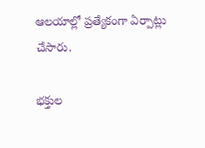ఆలయాల్లో ప్రత్యేకంగా ఏర్పాట్లు చేసారు.

భక్తుల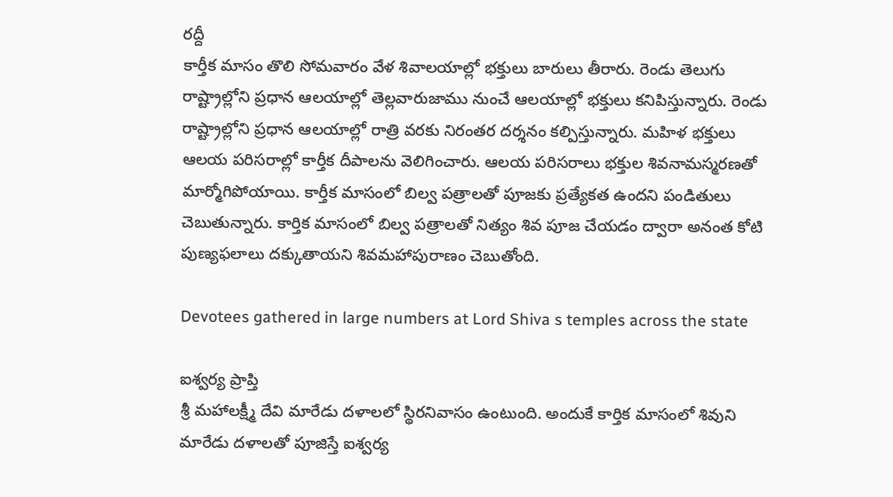రద్దీ
కార్తీక మాసం తొలి సోమవారం వేళ శివాలయాల్లో భక్తులు బారులు తీరారు. రెండు తెలుగు రాష్ట్రాల్లోని ప్రధాన ఆలయాల్లో తెల్లవారుజాము నుంచే ఆలయాల్లో భక్తులు కనిపిస్తున్నారు. రెండు రాష్ట్రాల్లోని ప్రధాన ఆలయాల్లో రాత్రి వరకు నిరంతర దర్శనం కల్పిస్తున్నారు. మహిళ భక్తులు ఆలయ పరిసరాల్లో కార్తీక దీపాలను వెలిగించారు. ఆలయ పరిసరాలు భక్తుల శివనామస్మరణతో మార్మోగిపోయాయి. కార్తీక మాసంలో బిల్వ పత్రాలతో పూజకు ప్రత్యేకత ఉందని పండితులు చెబుతున్నారు. కార్తిక మాసంలో బిల్వ పత్రాలతో నిత్యం శివ పూజ చేయడం ద్వారా అనంత కోటి పుణ్యఫలాలు దక్కుతాయని శివమహాపురాణం చెబుతోంది.

Devotees gathered in large numbers at Lord Shiva s temples across the state

ఐశ్వర్య ప్రాప్తి
శ్రీ మహాలక్ష్మీ దేవి మారేడు దళాలలో స్థిరనివాసం ఉంటుంది. అందుకే కార్తిక మాసంలో శివుని మారేడు దళాలతో పూజిస్తే ఐశ్వర్య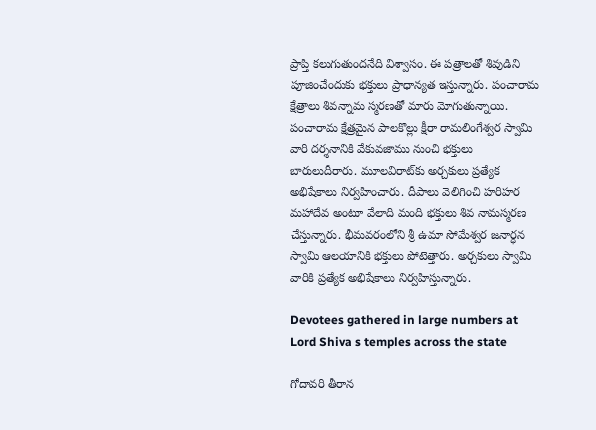ప్రాప్తి కలుగుతుందనేది విశ్వాసం. ఈ పత్రాలతో శివుడిని పూజించేందుకు భక్తులు ప్రాధాన్యత ఇస్తున్నారు. పంచారామ క్షేత్రాలు శివన్నామ స్మరణతో మారు మోగుతున్నాయి. పంచారామ క్షేత్రమైన పాలకొల్లు క్షీరా రామలింగేశ్వర స్వామి వారి దర్శనానికి వేకువజాము నుంచి భక్తులు బారులుదీరారు. మూలవిరాట్‌కు అర్చకులు ప్రత్యేక అభిషేకాలు నిర్వహించారు. దీపాలు వెలిగించి హరిహర మహాదేవ అంటూ వేలాది మంది భక్తులు శివ నామస్మరణ చేస్తున్నారు. భీమవరంలోని శ్రీ ఉమా సోమేశ్వర జనార్ధన స్వామి ఆలయానికి భక్తులు పోటెత్తారు. అర్చకులు స్వామి వారికి ప్రత్యేక అభిషేకాలు నిర్వహిస్తున్నారు.

Devotees gathered in large numbers at Lord Shiva s temples across the state

గోదావరి తీరాన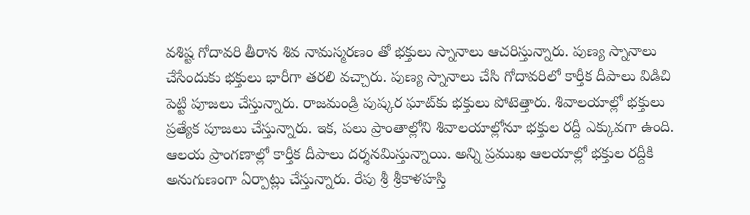వశిష్ట గోదావరి తీరాన శివ నామస్మరణం తో భక్తులు స్నానాలు ఆచరిస్తున్నారు. పుణ్య స్నానాలు చేసేందుకు భక్తులు భారీగా తరలి వచ్చారు. పుణ్య స్నానాలు చేసి గోదావరిలో కార్తీక దీపాలు విడిచి పెట్టి పూజలు చేస్తున్నారు. రాజమండ్రి పుష్కర ఘాట్‌కు భక్తులు పోటెత్తారు. శివాలయాల్లో భక్తులు ప్రత్యేక పూజలు చేస్తున్నారు. ఇక, పలు ప్రాంతాల్లోని శివాలయాల్లోనూ భక్తుల రద్దీ ఎక్కువగా ఉంది. ఆలయ ప్రాంగణాల్లో కార్తీక దీపాలు దర్శనమిస్తున్నాయి. అన్ని ప్రముఖ ఆలయాల్లో భక్తుల రద్దీకి అనుగుణంగా ఏర్పాట్లు చేస్తున్నారు. రేపు శ్రీ శ్రీకాళహస్తి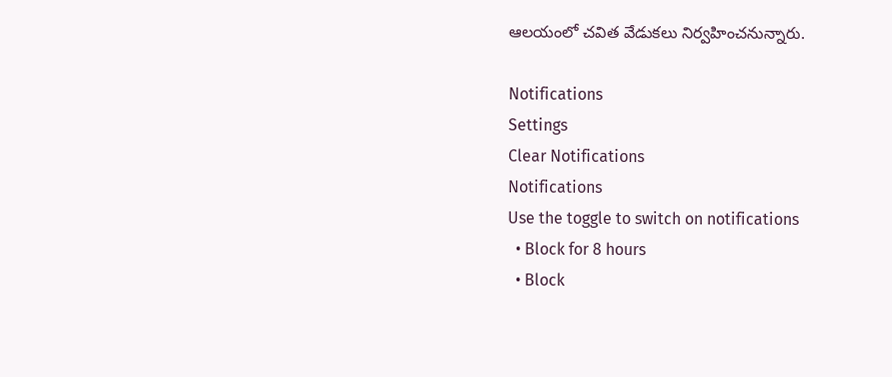ఆలయంలో చవిత వేడుకలు నిర్వహించనున్నారు.

Notifications
Settings
Clear Notifications
Notifications
Use the toggle to switch on notifications
  • Block for 8 hours
  • Block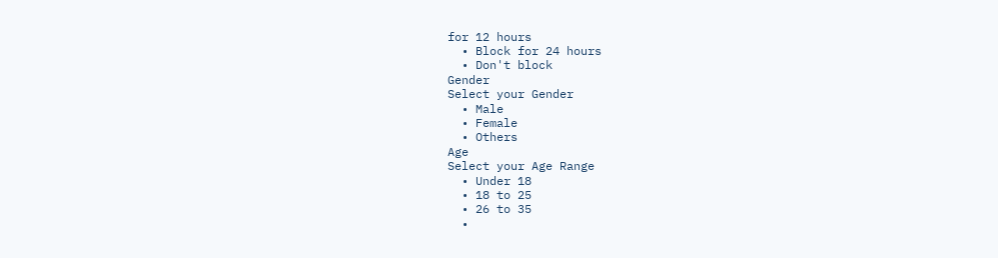for 12 hours
  • Block for 24 hours
  • Don't block
Gender
Select your Gender
  • Male
  • Female
  • Others
Age
Select your Age Range
  • Under 18
  • 18 to 25
  • 26 to 35
  •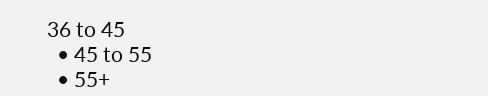36 to 45
  • 45 to 55
  • 55+